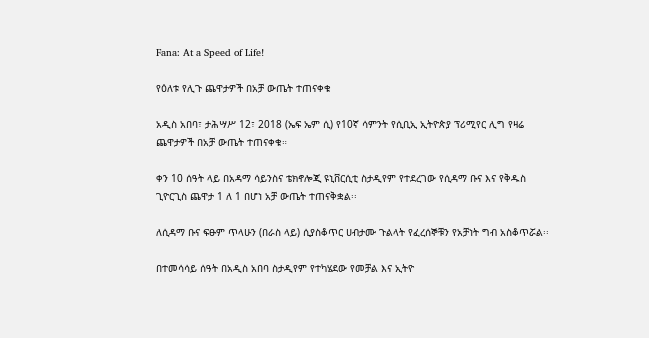Fana: At a Speed of Life!

የዕለቱ የሊጉ ጨዋታዎች በአቻ ውጤት ተጠናቀቁ

አዲስ አበባ፣ ታሕሣሥ 12፣ 2018 (ኤፍ ኤም ሲ) የ10ኛ ሳምንት የሲቢኢ ኢትዮጵያ ፕሪሚየር ሊግ የዛሬ ጨዋታዎች በአቻ ውጤት ተጠናቀቁ።

ቀን 10 ሰዓት ላይ በአዳማ ሳይንስና ቴክኖሎጂ ዩኒቨርሲቲ ስታዲየም የተደረገው የሲዳማ ቡና እና የቅዱስ ጊዮርጊስ ጨዋታ 1 ለ 1 በሆነ አቻ ውጤት ተጠናቅቋል፡፡

ለሲዳማ ቡና ፍፁም ጥላሁን (በራስ ላይ) ሲያስቆጥር ሀብታሙ ጉልላት የፈረሰኞቹን የአቻነት ግብ አስቆጥሯል፡፡

በተመሳሳይ ሰዓት በአዲስ አበባ ስታዲየም የተካሄደው የመቻል እና ኢትዮ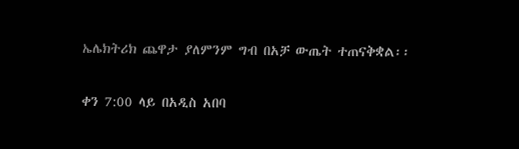ኤሌክትሪክ ጨዋታ ያለምንም ግብ በአቻ ውጤት ተጠናቅቋል፡፡

ቀን 7:00 ላይ በአዲስ አበባ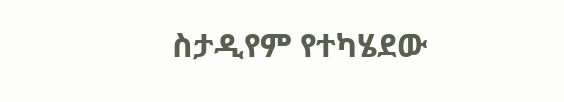ስታዲየም የተካሄደው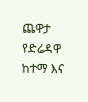ጨዋታ የድሬዳዋ ከተማ እና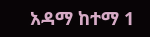አዳማ ከተማ 1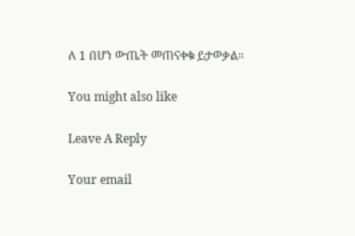ለ 1 በሆነ ውጤት መጠናቀቁ ይታወቃል።

You might also like

Leave A Reply

Your email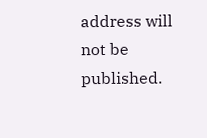address will not be published.